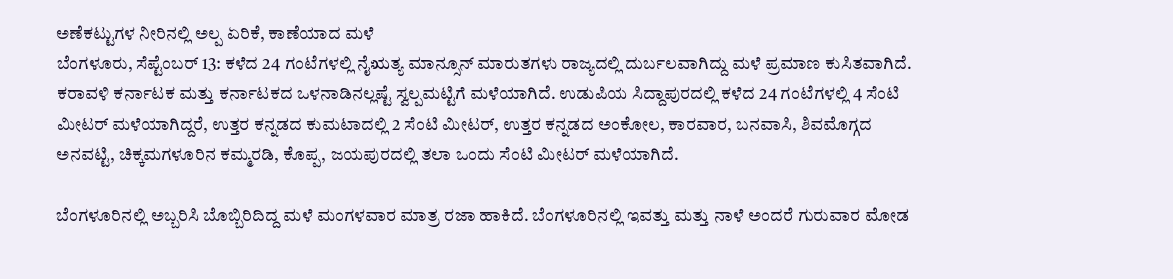ಅಣೆಕಟ್ಟುಗಳ ನೀರಿನಲ್ಲಿ ಅಲ್ಪ ಏರಿಕೆ, ಕಾಣೆಯಾದ ಮಳೆ
ಬೆಂಗಳೂರು, ಸೆಪ್ಟೆಂಬರ್ 13: ಕಳೆದ 24 ಗಂಟೆಗಳಲ್ಲಿ ನೈಋತ್ಯ ಮಾನ್ಸೂನ್ ಮಾರುತಗಳು ರಾಜ್ಯದಲ್ಲಿ ದುರ್ಬಲವಾಗಿದ್ದು ಮಳೆ ಪ್ರಮಾಣ ಕುಸಿತವಾಗಿದೆ.
ಕರಾವಳಿ ಕರ್ನಾಟಕ ಮತ್ತು ಕರ್ನಾಟಕದ ಒಳನಾಡಿನಲ್ಲಷ್ಟೆ ಸ್ವಲ್ಪಮಟ್ಟಿಗೆ ಮಳೆಯಾಗಿದೆ. ಉಡುಪಿಯ ಸಿದ್ದಾಪುರದಲ್ಲಿ ಕಳೆದ 24 ಗಂಟೆಗಳಲ್ಲಿ 4 ಸೆಂಟಿ ಮೀಟರ್ ಮಳೆಯಾಗಿದ್ದರೆ, ಉತ್ತರ ಕನ್ನಡದ ಕುಮಟಾದಲ್ಲಿ 2 ಸೆಂಟಿ ಮೀಟರ್, ಉತ್ತರ ಕನ್ನಡದ ಅಂಕೋಲ, ಕಾರವಾರ, ಬನವಾಸಿ, ಶಿವಮೊಗ್ಗದ ಅನವಟ್ಟಿ, ಚಿಕ್ಕಮಗಳೂರಿನ ಕಮ್ಮರಡಿ, ಕೊಪ್ಪ, ಜಯಪುರದಲ್ಲಿ ತಲಾ ಒಂದು ಸೆಂಟಿ ಮೀಟರ್ ಮಳೆಯಾಗಿದೆ.

ಬೆಂಗಳೂರಿನಲ್ಲಿ ಅಬ್ಬರಿಸಿ ಬೊಬ್ಬಿರಿದಿದ್ದ ಮಳೆ ಮಂಗಳವಾರ ಮಾತ್ರ ರಜಾ ಹಾಕಿದೆ. ಬೆಂಗಳೂರಿನಲ್ಲಿ ಇವತ್ತು ಮತ್ತು ನಾಳೆ ಅಂದರೆ ಗುರುವಾರ ಮೋಡ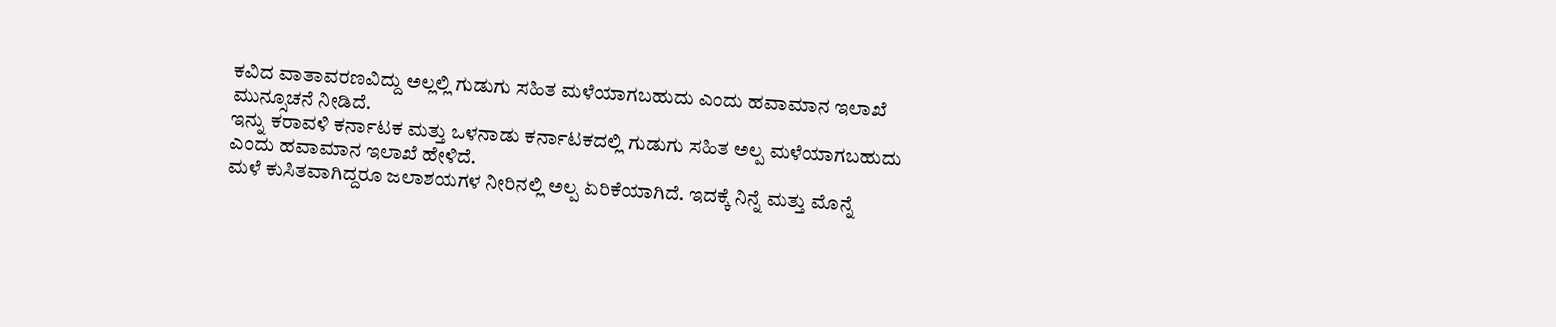ಕವಿದ ವಾತಾವರಣವಿದ್ದು ಅಲ್ಲಲ್ಲಿ ಗುಡುಗು ಸಹಿತ ಮಳೆಯಾಗಬಹುದು ಎಂದು ಹವಾಮಾನ ಇಲಾಖೆ ಮುನ್ಸೂಚನೆ ನೀಡಿದೆ.
ಇನ್ನು ಕರಾವಳಿ ಕರ್ನಾಟಕ ಮತ್ತು ಒಳನಾಡು ಕರ್ನಾಟಕದಲ್ಲಿ ಗುಡುಗು ಸಹಿತ ಅಲ್ಪ ಮಳೆಯಾಗಬಹುದು ಎಂದು ಹವಾಮಾನ ಇಲಾಖೆ ಹೇಳಿದೆ.
ಮಳೆ ಕುಸಿತವಾಗಿದ್ದರೂ ಜಲಾಶಯಗಳ ನೀರಿನಲ್ಲಿ ಅಲ್ಪ ಏರಿಕೆಯಾಗಿದೆ. ಇದಕ್ಕೆ ನಿನ್ನೆ ಮತ್ತು ಮೊನ್ನೆ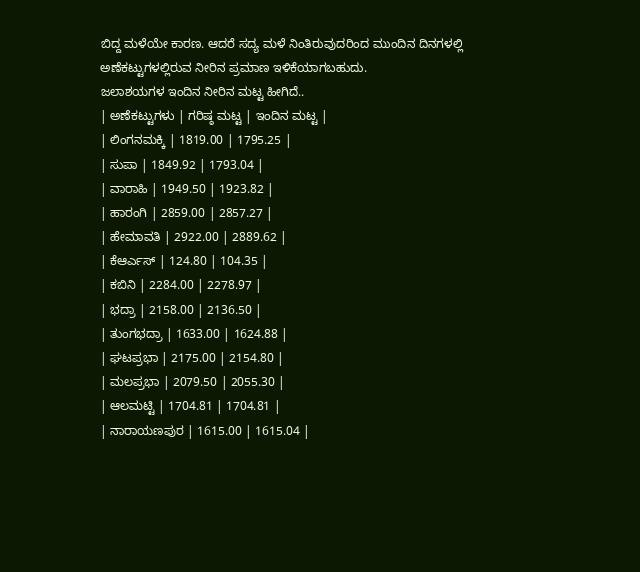ಬಿದ್ದ ಮಳೆಯೇ ಕಾರಣ. ಆದರೆ ಸದ್ಯ ಮಳೆ ನಿಂತಿರುವುದರಿಂದ ಮುಂದಿನ ದಿನಗಳಲ್ಲಿ ಅಣೆಕಟ್ಟುಗಳಲ್ಲಿರುವ ನೀರಿನ ಪ್ರಮಾಣ ಇಳಿಕೆಯಾಗಬಹುದು.
ಜಲಾಶಯಗಳ ಇಂದಿನ ನೀರಿನ ಮಟ್ಟ ಹೀಗಿದೆ..
| ಅಣೆಕಟ್ಟುಗಳು | ಗರಿಷ್ಠ ಮಟ್ಟ | ಇಂದಿನ ಮಟ್ಟ |
| ಲಿಂಗನಮಕ್ಕಿ | 1819.00 | 1795.25 |
| ಸುಪಾ | 1849.92 | 1793.04 |
| ವಾರಾಹಿ | 1949.50 | 1923.82 |
| ಹಾರಂಗಿ | 2859.00 | 2857.27 |
| ಹೇಮಾವತಿ | 2922.00 | 2889.62 |
| ಕೆಆರ್ಎಸ್ | 124.80 | 104.35 |
| ಕಬಿನಿ | 2284.00 | 2278.97 |
| ಭದ್ರಾ | 2158.00 | 2136.50 |
| ತುಂಗಭದ್ರಾ | 1633.00 | 1624.88 |
| ಘಟಪ್ರಭಾ | 2175.00 | 2154.80 |
| ಮಲಪ್ರಭಾ | 2079.50 | 2055.30 |
| ಆಲಮಟ್ಟಿ | 1704.81 | 1704.81 |
| ನಾರಾಯಣಪುರ | 1615.00 | 1615.04 |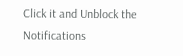Click it and Unblock the Notifications